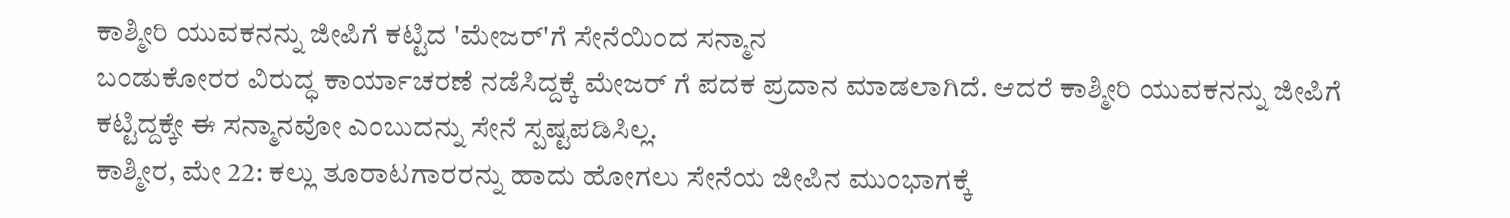ಕಾಶ್ಮೀರಿ ಯುವಕನನ್ನು ಜೀಪಿಗೆ ಕಟ್ಟಿದ 'ಮೇಜರ್'ಗೆ ಸೇನೆಯಿಂದ ಸನ್ಮಾನ
ಬಂಡುಕೋರರ ವಿರುದ್ಧ ಕಾರ್ಯಾಚರಣೆ ನಡೆಸಿದ್ದಕ್ಕೆ ಮೇಜರ್ ಗೆ ಪದಕ ಪ್ರದಾನ ಮಾಡಲಾಗಿದೆ. ಆದರೆ ಕಾಶ್ಮೀರಿ ಯುವಕನನ್ನು ಜೀಪಿಗೆ ಕಟ್ಟಿದ್ದಕ್ಕೇ ಈ ಸನ್ಮಾನವೋ ಎಂಬುದನ್ನು ಸೇನೆ ಸ್ಪಷ್ಟಪಡಿಸಿಲ್ಲ.
ಕಾಶ್ಮೀರ, ಮೇ 22: ಕಲ್ಲು ತೂರಾಟಗಾರರನ್ನು ಹಾದು ಹೋಗಲು ಸೇನೆಯ ಜೀಪಿನ ಮುಂಭಾಗಕ್ಕೆ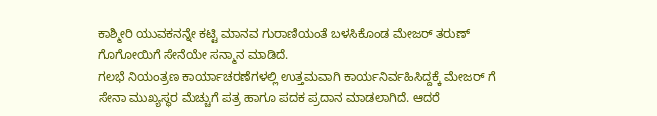ಕಾಶ್ಮೀರಿ ಯುವಕನನ್ನೇ ಕಟ್ಟಿ ಮಾನವ ಗುರಾಣಿಯಂತೆ ಬಳಸಿಕೊಂಡ ಮೇಜರ್ ತರುಣ್ ಗೊಗೋಯಿಗೆ ಸೇನೆಯೇ ಸನ್ಮಾನ ಮಾಡಿದೆ.
ಗಲಭೆ ನಿಯಂತ್ರಣ ಕಾರ್ಯಾಚರಣೆಗಳಲ್ಲಿ ಉತ್ತಮವಾಗಿ ಕಾರ್ಯನಿರ್ವಹಿಸಿದ್ದಕ್ಕೆ ಮೇಜರ್ ಗೆ ಸೇನಾ ಮುಖ್ಯಸ್ಥರ ಮೆಚ್ಚುಗೆ ಪತ್ರ ಹಾಗೂ ಪದಕ ಪ್ರದಾನ ಮಾಡಲಾಗಿದೆ. ಆದರೆ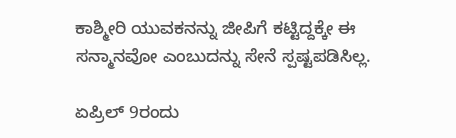ಕಾಶ್ಮೀರಿ ಯುವಕನನ್ನು ಜೀಪಿಗೆ ಕಟ್ಟಿದ್ದಕ್ಕೇ ಈ ಸನ್ಮಾನವೋ ಎಂಬುದನ್ನು ಸೇನೆ ಸ್ಪಷ್ಟಪಡಿಸಿಲ್ಲ.

ಏಪ್ರಿಲ್ 9ರಂದು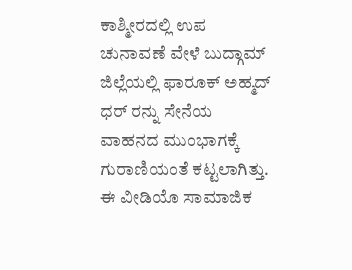ಕಾಶ್ಮೀರದಲ್ಲಿ ಉಪ ಚುನಾವಣೆ ವೇಳೆ ಬುದ್ಗಾಮ್ ಜಿಲ್ಲೆಯಲ್ಲಿ ಫಾರೂಕ್ ಅಹ್ಮದ್ ಧರ್ ರನ್ನು ಸೇನೆಯ ವಾಹನದ ಮುಂಭಾಗಕ್ಕೆ ಗುರಾಣಿಯಂತೆ ಕಟ್ಟಲಾಗಿತ್ತು. ಈ ವೀಡಿಯೊ ಸಾಮಾಜಿಕ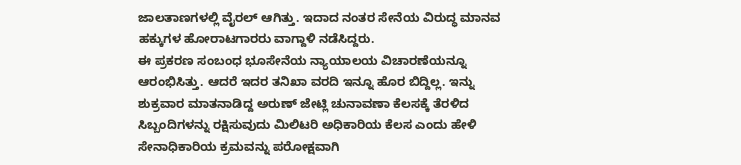ಜಾಲತಾಣಗಳಲ್ಲಿ ವೈರಲ್ ಆಗಿತ್ತು. ಇದಾದ ನಂತರ ಸೇನೆಯ ವಿರುದ್ಧ ಮಾನವ ಹಕ್ಕುಗಳ ಹೋರಾಟಗಾರರು ವಾಗ್ದಾಳಿ ನಡೆಸಿದ್ದರು.
ಈ ಪ್ರಕರಣ ಸಂಬಂಧ ಭೂಸೇನೆಯ ನ್ಯಾಯಾಲಯ ವಿಚಾರಣೆಯನ್ನೂ ಆರಂಭಿಸಿತ್ತು. ಆದರೆ ಇದರ ತನಿಖಾ ವರದಿ ಇನ್ನೂ ಹೊರ ಬಿದ್ದಿಲ್ಲ. ಇನ್ನು ಶುಕ್ರವಾರ ಮಾತನಾಡಿದ್ದ ಅರುಣ್ ಜೇಟ್ಲಿ ಚುನಾವಣಾ ಕೆಲಸಕ್ಕೆ ತೆರಳಿದ ಸಿಬ್ಬಂದಿಗಳನ್ನು ರಕ್ಷಿಸುವುದು ಮಿಲಿಟರಿ ಅಧಿಕಾರಿಯ ಕೆಲಸ ಎಂದು ಹೇಳಿ ಸೇನಾಧಿಕಾರಿಯ ಕ್ರಮವನ್ನು ಪರೋಕ್ಷವಾಗಿ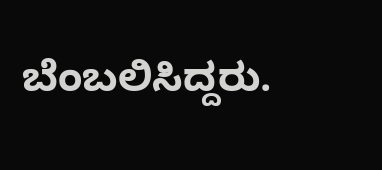ಬೆಂಬಲಿಸಿದ್ದರು.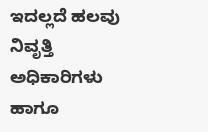ಇದಲ್ಲದೆ ಹಲವು ನಿವೃತ್ತಿ ಅಧಿಕಾರಿಗಳು ಹಾಗೂ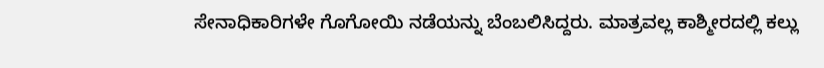ಸೇನಾಧಿಕಾರಿಗಳೇ ಗೊಗೋಯಿ ನಡೆಯನ್ನು ಬೆಂಬಲಿಸಿದ್ದರು. ಮಾತ್ರವಲ್ಲ ಕಾಶ್ಮೀರದಲ್ಲಿ ಕಲ್ಲು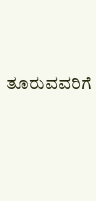ತೂರುವವರಿಗೆ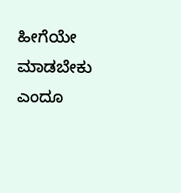ಹೀಗೆಯೇ ಮಾಡಬೇಕು ಎಂದೂ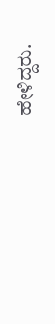ಹೇಳಿದ್ದರು.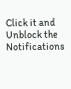Click it and Unblock the Notifications